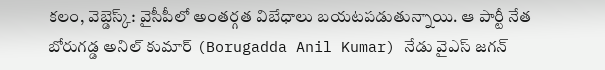కలం, వెబ్డెస్క్: వైసీపీలో అంతర్గత విబేధాలు బయటపడుతున్నాయి. ఆ పార్టీ నేత బోరుగడ్డ అనిల్ కుమార్ (Borugadda Anil Kumar) నేడు వైఎస్ జగన్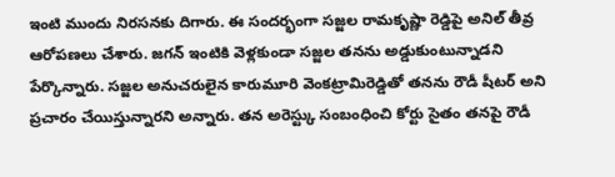ఇంటి ముందు నిరసనకు దిగారు. ఈ సందర్భంగా సజ్జల రామకృష్ణా రెడ్డిపై అనిల్ తీవ్ర ఆరోపణలు చేశారు. జగన్ ఇంటికి వెళ్లకుండా సజ్జల తనను అడ్డుకుంటున్నాడని పేర్కొన్నారు. సజ్జల అనుచరులైన కారుమూరి వెంకట్రామిరెడ్డితో తనను రౌడీ షీటర్ అని ప్రచారం చేయిస్తున్నారని అన్నారు. తన అరెస్ట్కు సంబంధించి కోర్టు సైతం తనపై రౌడీ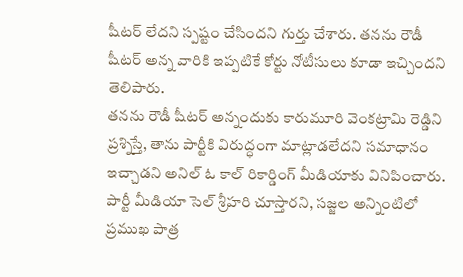షీటర్ లేదని స్పష్టం చేసిందని గుర్తు చేశారు. తనను రౌడీ షీటర్ అన్న వారికి ఇప్పటికే కోర్టు నోటీసులు కూడా ఇచ్చిందని తెలిపారు.
తనను రౌడీ షీటర్ అన్నందుకు కారుమూరి వెంకట్రామి రెడ్డిని ప్రశ్నిస్తే, తాను పార్టీకి విరుద్ధంగా మాట్లాడలేదని సమాధానం ఇచ్చాడని అనిల్ ఓ కాల్ రికార్డింగ్ మీడియాకు వినిపించారు. పార్టీ మీడియా సెల్ శ్రీహరి చూస్తారని, సజ్జల అన్నింటిలో ప్రముఖ పాత్ర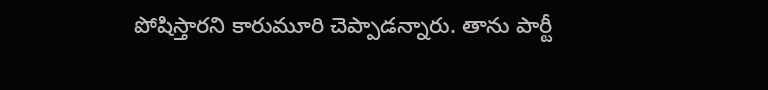పోషిస్తారని కారుమూరి చెప్పాడన్నారు. తాను పార్టీ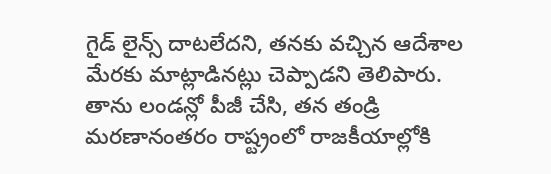గైడ్ లైన్స్ దాటలేదని, తనకు వచ్చిన ఆదేశాల మేరకు మాట్లాడినట్లు చెప్పాడని తెలిపారు. తాను లండన్లో పీజీ చేసి, తన తండ్రి మరణానంతరం రాష్ట్రంలో రాజకీయాల్లోకి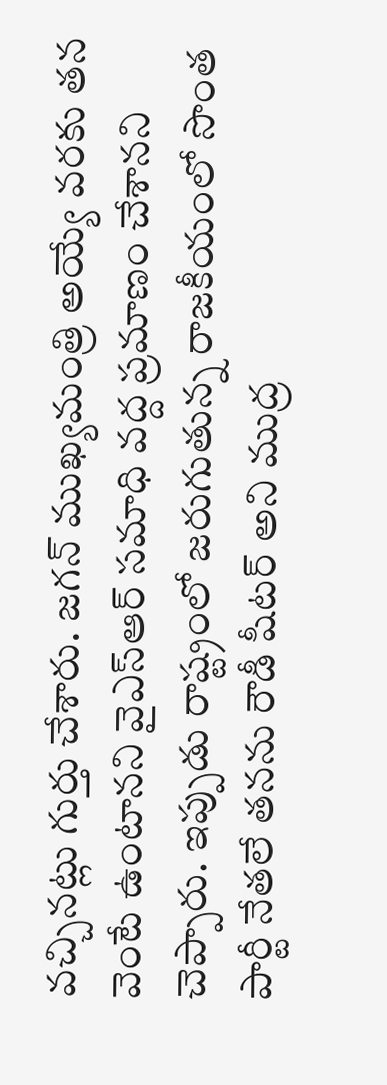వచ్చినట్లు గుర్తు చేశారు. జగన్ ముఖ్యమంత్రి అయ్యే వరకు తన వెంటే ఉంటానని వైఎస్ఆర్ సమాధి వద్ద ప్రమాణం చేశానని చెప్పారు. ఇప్పుడు రాష్ట్రంలో జరుగుతున్న రాజకీయంలో సొంత పార్టీ నేతలే తనను రౌడీ షీటర్ అని ముద్ర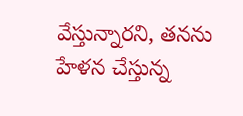వేస్తున్నారని, తనను హేళన చేస్తున్న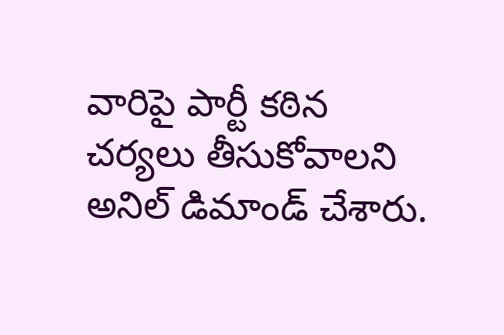వారిపై పార్టీ కఠిన చర్యలు తీసుకోవాలని అనిల్ డిమాండ్ చేశారు.